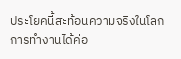ประโยคนี้สะท้อนความจริงในโลกการทำงานได้ค่อ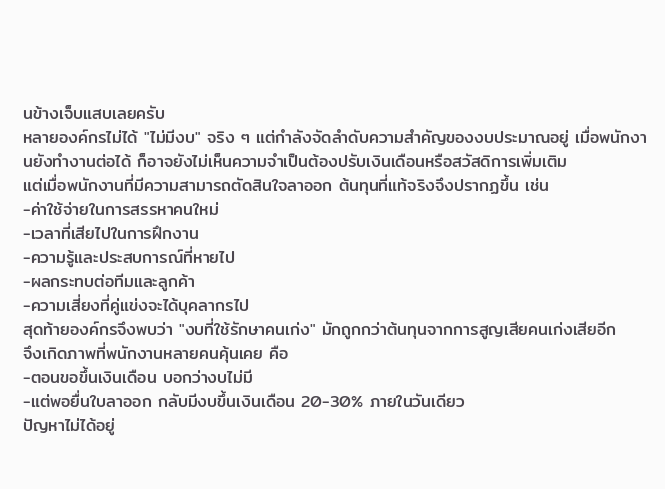นข้างเจ็บแสบเลยครับ
หลายองค์กรไม่ได้ "ไม่มีงบ" จริง ๆ แต่กำลังจัดลำดับความสำคัญของงบประมาณอยู่ เมื่อพนักงานยังทำงานต่อได้ ก็อาจยังไม่เห็นความจำเป็นต้องปรับเงินเดือนหรือสวัสดิการเพิ่มเติม
แต่เมื่อพนักงานที่มีความสามารถตัดสินใจลาออก ต้นทุนที่แท้จริงจึงปรากฏขึ้น เช่น
-ค่าใช้จ่ายในการสรรหาคนใหม่
-เวลาที่เสียไปในการฝึกงาน
-ความรู้และประสบการณ์ที่หายไป
-ผลกระทบต่อทีมและลูกค้า
-ความเสี่ยงที่คู่แข่งจะได้บุคลากรไป
สุดท้ายองค์กรจึงพบว่า "งบที่ใช้รักษาคนเก่ง" มักถูกกว่าต้นทุนจากการสูญเสียคนเก่งเสียอีก
จึงเกิดภาพที่พนักงานหลายคนคุ้นเคย คือ
-ตอนขอขึ้นเงินเดือน บอกว่างบไม่มี
-แต่พอยื่นใบลาออก กลับมีงบขึ้นเงินเดือน 20-30% ภายในวันเดียว
ปัญหาไม่ได้อยู่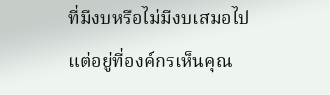ที่มีงบหรือไม่มีงบเสมอไป แต่อยู่ที่องค์กรเห็นคุณ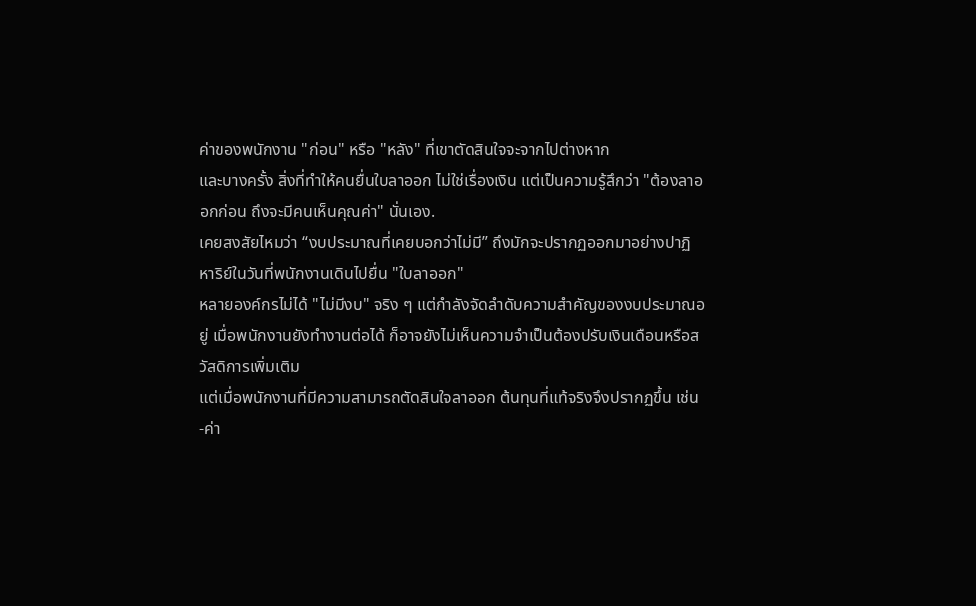ค่าของพนักงาน "ก่อน" หรือ "หลัง" ที่เขาตัดสินใจจะจากไปต่างหาก
และบางครั้ง สิ่งที่ทำให้คนยื่นใบลาออก ไม่ใช่เรื่องเงิน แต่เป็นความรู้สึกว่า "ต้องลาออกก่อน ถึงจะมีคนเห็นคุณค่า" นั่นเอง.
เคยสงสัยไหมว่า “งบประมาณที่เคยบอกว่าไม่มี” ถึงมักจะปรากฏออกมาอย่างปาฏิหาริย์ในวันที่พนักงานเดินไปยื่น "ใบลาออก"
หลายองค์กรไม่ได้ "ไม่มีงบ" จริง ๆ แต่กำลังจัดลำดับความสำคัญของงบประมาณอยู่ เมื่อพนักงานยังทำงานต่อได้ ก็อาจยังไม่เห็นความจำเป็นต้องปรับเงินเดือนหรือสวัสดิการเพิ่มเติม
แต่เมื่อพนักงานที่มีความสามารถตัดสินใจลาออก ต้นทุนที่แท้จริงจึงปรากฏขึ้น เช่น
-ค่า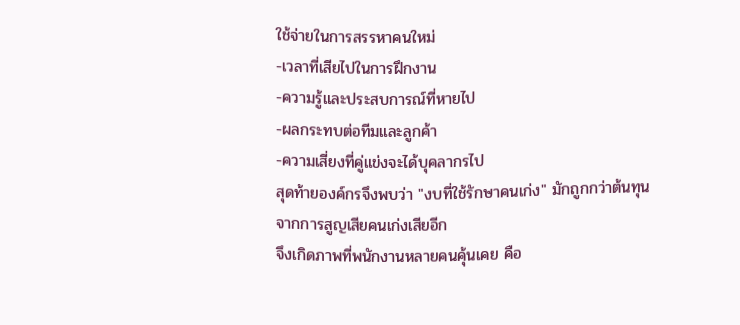ใช้จ่ายในการสรรหาคนใหม่
-เวลาที่เสียไปในการฝึกงาน
-ความรู้และประสบการณ์ที่หายไป
-ผลกระทบต่อทีมและลูกค้า
-ความเสี่ยงที่คู่แข่งจะได้บุคลากรไป
สุดท้ายองค์กรจึงพบว่า "งบที่ใช้รักษาคนเก่ง" มักถูกกว่าต้นทุนจากการสูญเสียคนเก่งเสียอีก
จึงเกิดภาพที่พนักงานหลายคนคุ้นเคย คือ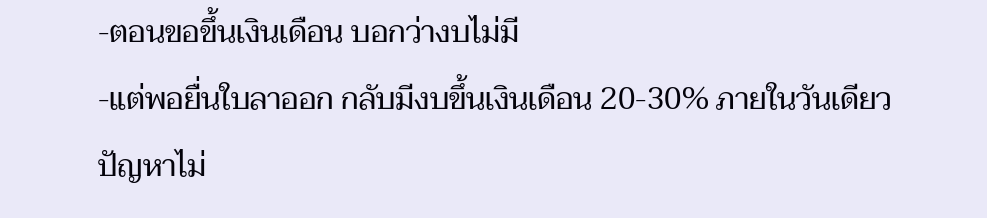-ตอนขอขึ้นเงินเดือน บอกว่างบไม่มี
-แต่พอยื่นใบลาออก กลับมีงบขึ้นเงินเดือน 20-30% ภายในวันเดียว
ปัญหาไม่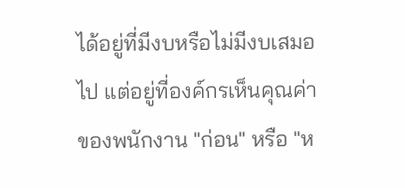ได้อยู่ที่มีงบหรือไม่มีงบเสมอไป แต่อยู่ที่องค์กรเห็นคุณค่าของพนักงาน "ก่อน" หรือ "ห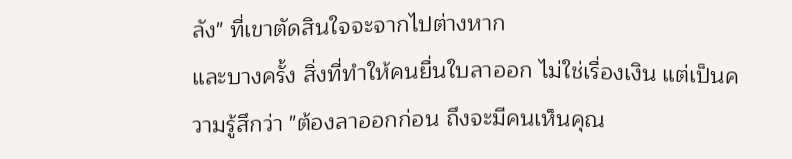ลัง" ที่เขาตัดสินใจจะจากไปต่างหาก
และบางครั้ง สิ่งที่ทำให้คนยื่นใบลาออก ไม่ใช่เรื่องเงิน แต่เป็นความรู้สึกว่า "ต้องลาออกก่อน ถึงจะมีคนเห็นคุณ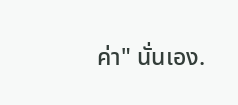ค่า" นั่นเอง.